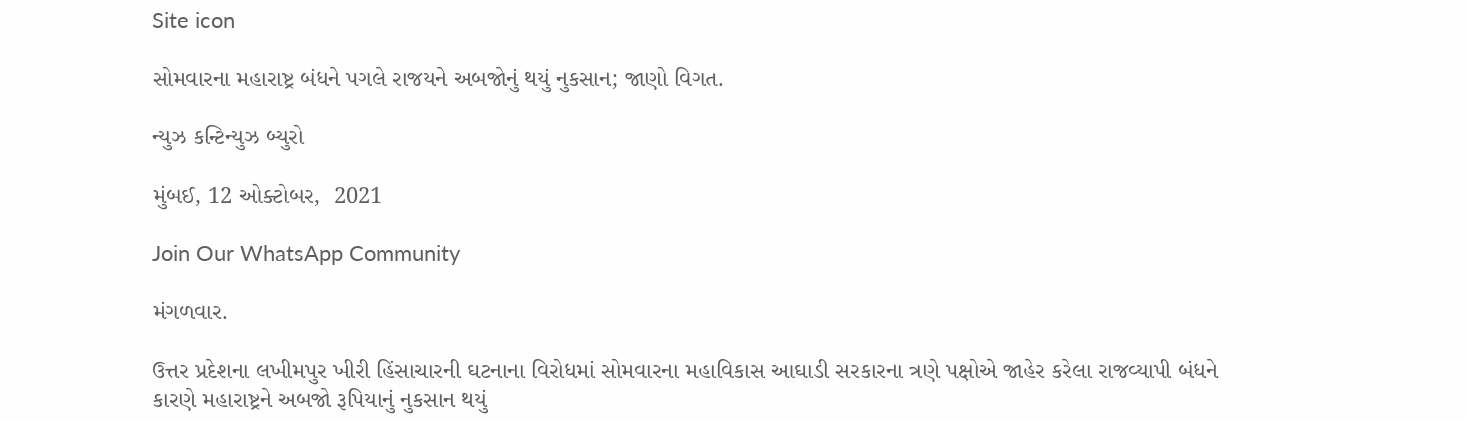Site icon

સોમવારના મહારાષ્ટ્ર બંધને પગલે રાજયને અબજોનું થયું નુકસાન; જાણો વિગત.

ન્યુઝ કન્ટિન્યુઝ બ્યુરો

મુંબઈ, 12 ઓક્ટોબર,  2021

Join Our WhatsApp Community

મંગળવાર.

ઉત્તર પ્રદેશના લખીમપુર ખીરી હિંસાચારની ઘટનાના વિરોધમાં સોમવારના મહાવિકાસ આઘાડી સરકારના ત્રણે પક્ષોએ જાહેર કરેલા રાજવ્યાપી બંધને કારણે મહારાષ્ટ્રને અબજો રૂપિયાનું નુકસાન થયું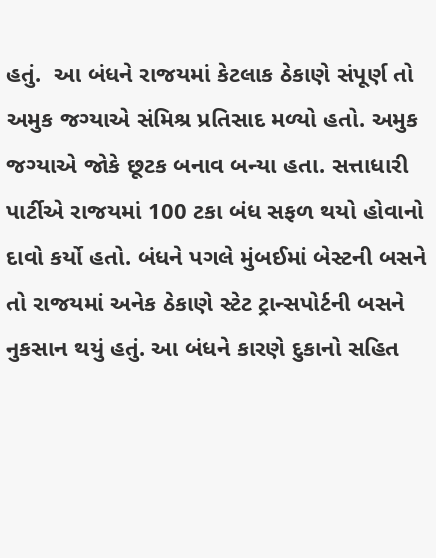હતું.  આ બંધને રાજયમાં કેટલાક ઠેકાણે સંપૂર્ણ તો અમુક જગ્યાએ સંમિશ્ર પ્રતિસાદ મળ્યો હતો. અમુક જગ્યાએ જોકે છૂટક બનાવ બન્યા હતા. સત્તાધારી પાર્ટીએ રાજયમાં 100 ટકા બંધ સફળ થયો હોવાનો દાવો કર્યો હતો. બંધને પગલે મુંબઈમાં બેસ્ટની બસને તો રાજયમાં અનેક ઠેકાણે સ્ટેટ ટ્રાન્સપોર્ટની બસને નુકસાન થયું હતું. આ બંધને કારણે દુકાનો સહિત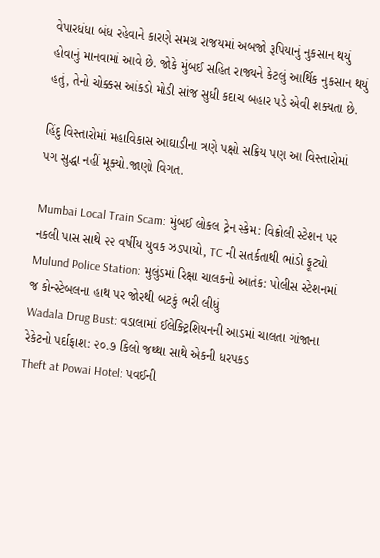વેપારધંધા બંધ રહેવાને કારણે સમગ્ર રાજયમાં અબજો રૂપિયાનું નુકસાન થયું હોવાનું માનવામાં આવે છે. જોકે મુંબઈ સહિત રાજ્યને કેટલું આર્થિક નુકસાન થયું હતું, તેનો ચોક્કસ આંકડો મોડી સાંજ સુધી કદાચ બહાર પડે એવી શક્યતા છે.

હિંદુ વિસ્તારોમાં મહાવિકાસ આઘાડીના ત્રણે પક્ષો સક્રિય પણ આ વિસ્તારોમાં પગ સુદ્ધા નહીં મૂક્યો.જાણો વિગત.

Mumbai Local Train Scam: મુંબઈ લોકલ ટ્રેન સ્કેમ: વિક્રોલી સ્ટેશન પર નકલી પાસ સાથે ૨૨ વર્ષીય યુવક ઝડપાયો, TC ની સતર્કતાથી ભાંડો ફૂટ્યો
Mulund Police Station: મુલુંડમાં રિક્ષા ચાલકનો આતંક: પોલીસ સ્ટેશનમાં જ કોન્સ્ટેબલના હાથ પર જોરથી બટકું ભરી લીધું
Wadala Drug Bust: વડાલામાં ઈલેક્ટ્રિશિયનની આડમાં ચાલતા ગાંજાના રેકેટનો પર્દાફાશ: ૨૦.૭ કિલો જથ્થા સાથે એકની ધરપકડ
Theft at Powai Hotel: પવઈની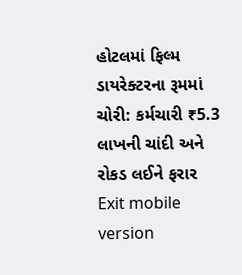હોટલમાં ફિલ્મ ડાયરેક્ટરના રૂમમાં ચોરી: કર્મચારી ₹5.3 લાખની ચાંદી અને રોકડ લઈને ફરાર
Exit mobile version